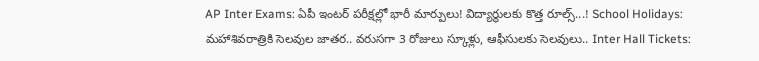AP Inter Exams: ఏపీ ఇంటర్ పరీక్షల్లో భారీ మార్పులు! విద్యార్థులకు కొత్త రూల్స్...! School Holidays: మహాశివరాత్రికి సెలవుల జాతర.. వరుసగా 3 రోజులు స్కూళ్లు, ఆఫీసులకు సెలవులు.. Inter Hall Tickets: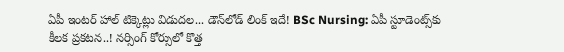ఏపీ ఇంటర్ హాల్ టిక్కెట్లు విడుదల... డౌన్‌లోడ్ లింక్ ఇదే! BSc Nursing: ఏపీ స్టూడెంట్స్‌కు కీలక ప్రకటన..! నర్సింగ్ కోర్సులో కొత్త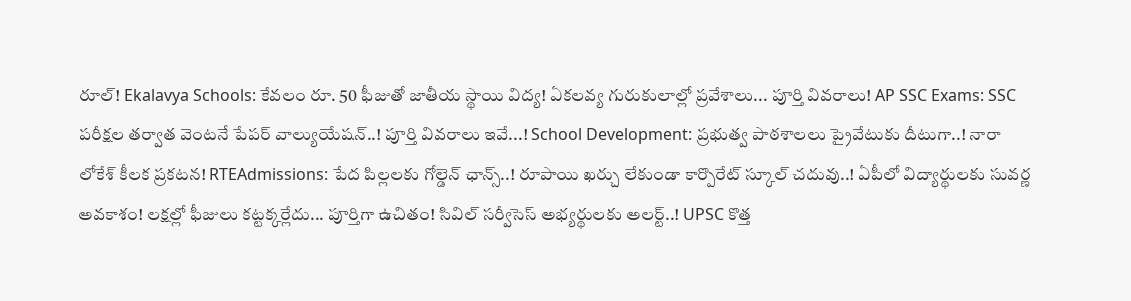రూల్! Ekalavya Schools: కేవలం రూ. 50 ఫీజుతో జాతీయ స్థాయి విద్య! ఏకలవ్య గురుకులాల్లో ప్రవేశాలు... పూర్తి వివరాలు! AP SSC Exams: SSC పరీక్షల తర్వాత వెంటనే పేపర్ వాల్యుయేషన్..! పూర్తి వివరాలు ఇవే...! School Development: ప్రభుత్వ పాఠశాలలు ప్రైవేటుకు దీటుగా..! నారా లోకేశ్ కీలక ప్రకటన! RTEAdmissions: పేద పిల్లలకు గోల్డెన్ ఛాన్స్..! రూపాయి ఖర్చు లేకుండా కార్పొరేట్ స్కూల్ చదువు..! ఏపీలో విద్యార్థులకు సువర్ణ అవకాశం! లక్షల్లో ఫీజులు కట్టక్కర్లేదు... పూర్తిగా ఉచితం! సివిల్ సర్వీసెస్ అభ్యర్థులకు అలర్ట్..! UPSC కొత్త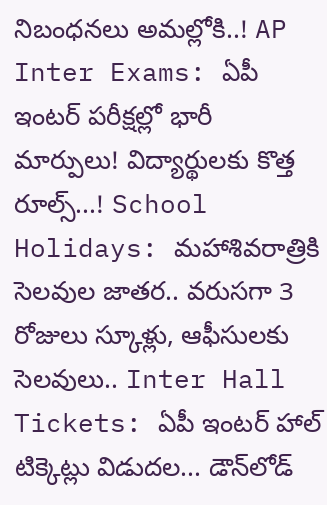నిబంధనలు అమల్లోకి..! AP Inter Exams: ఏపీ ఇంటర్ పరీక్షల్లో భారీ మార్పులు! విద్యార్థులకు కొత్త రూల్స్...! School Holidays: మహాశివరాత్రికి సెలవుల జాతర.. వరుసగా 3 రోజులు స్కూళ్లు, ఆఫీసులకు సెలవులు.. Inter Hall Tickets: ఏపీ ఇంటర్ హాల్ టిక్కెట్లు విడుదల... డౌన్‌లోడ్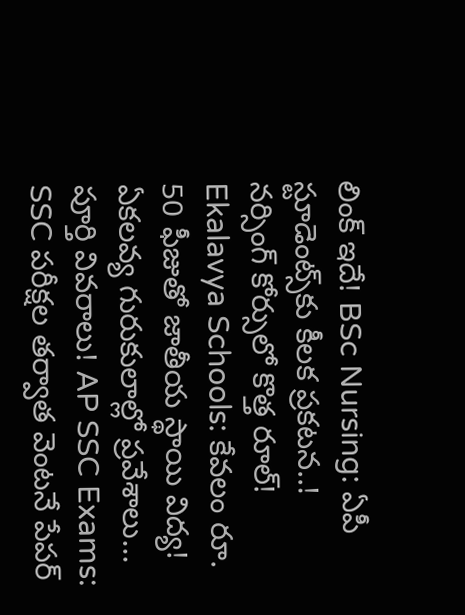లింక్ ఇదే! BSc Nursing: ఏపీ స్టూడెంట్స్‌కు కీలక ప్రకటన..! నర్సింగ్ కోర్సులో కొత్త రూల్! Ekalavya Schools: కేవలం రూ. 50 ఫీజుతో జాతీయ స్థాయి విద్య! ఏకలవ్య గురుకులాల్లో ప్రవేశాలు... పూర్తి వివరాలు! AP SSC Exams: SSC పరీక్షల తర్వాత వెంటనే పేపర్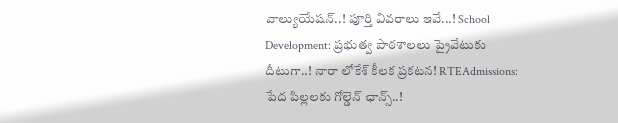వాల్యుయేషన్..! పూర్తి వివరాలు ఇవే...! School Development: ప్రభుత్వ పాఠశాలలు ప్రైవేటుకు దీటుగా..! నారా లోకేశ్ కీలక ప్రకటన! RTEAdmissions: పేద పిల్లలకు గోల్డెన్ ఛాన్స్..!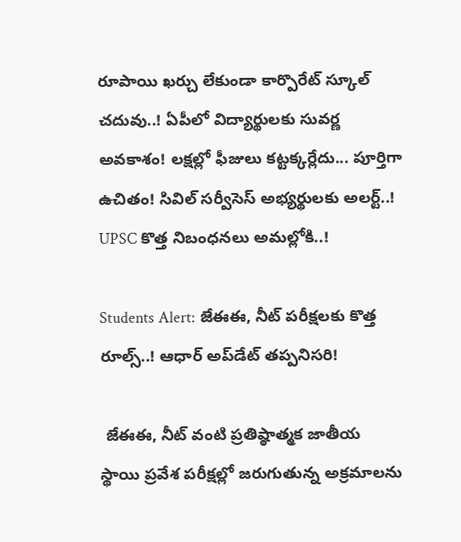రూపాయి ఖర్చు లేకుండా కార్పొరేట్ స్కూల్ చదువు..! ఏపీలో విద్యార్థులకు సువర్ణ అవకాశం! లక్షల్లో ఫీజులు కట్టక్కర్లేదు... పూర్తిగా ఉచితం! సివిల్ సర్వీసెస్ అభ్యర్థులకు అలర్ట్..! UPSC కొత్త నిబంధనలు అమల్లోకి..!

Students Alert: జేఈఈ, నీట్‌ పరీక్షలకు కొత్త రూల్స్..! ఆధార్‌ అప్‌డేట్ తప్పనిసరి!

 జేఈఈ, నీట్‌ వంటి ప్రతిష్ఠాత్మక జాతీయ స్థాయి ప్రవేశ పరీక్షల్లో జరుగుతున్న అక్రమాలను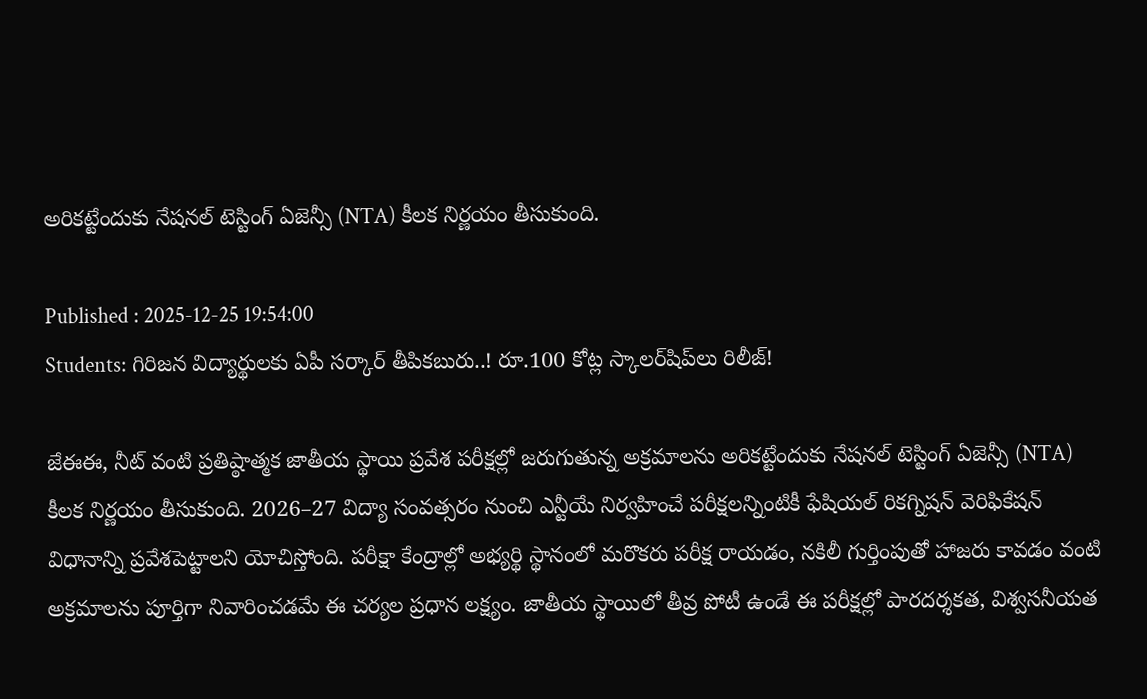అరికట్టేందుకు నేషనల్‌ టెస్టింగ్‌ ఏజెన్సీ (NTA) కీలక నిర్ణయం తీసుకుంది.

Published : 2025-12-25 19:54:00
Students: గిరిజన విద్యార్థులకు ఏపీ సర్కార్ తీపికబురు..! రూ.100 కోట్ల స్కాలర్‌షిప్‌లు రిలీజ్!

జేఈఈ, నీట్‌ వంటి ప్రతిష్ఠాత్మక జాతీయ స్థాయి ప్రవేశ పరీక్షల్లో జరుగుతున్న అక్రమాలను అరికట్టేందుకు నేషనల్‌ టెస్టింగ్‌ ఏజెన్సీ (NTA) కీలక నిర్ణయం తీసుకుంది. 2026–27 విద్యా సంవత్సరం నుంచి ఎన్టీయే నిర్వహించే పరీక్షలన్నింటికీ ఫేషియల్‌ రికగ్నిషన్‌ వెరిఫికేషన్‌ విధానాన్ని ప్రవేశపెట్టాలని యోచిస్తోంది. పరీక్షా కేంద్రాల్లో అభ్యర్థి స్థానంలో మరొకరు పరీక్ష రాయడం, నకిలీ గుర్తింపుతో హాజరు కావడం వంటి అక్రమాలను పూర్తిగా నివారించడమే ఈ చర్యల ప్రధాన లక్ష్యం. జాతీయ స్థాయిలో తీవ్ర పోటీ ఉండే ఈ పరీక్షల్లో పారదర్శకత, విశ్వసనీయత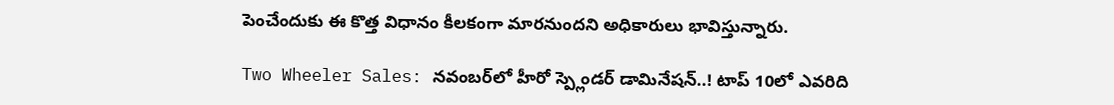పెంచేందుకు ఈ కొత్త విధానం కీలకంగా మారనుందని అధికారులు భావిస్తున్నారు.

Two Wheeler Sales: నవంబర్‌లో హీరో స్ప్లెండర్ డామినేషన్..! టాప్‌ 10లో ఎవరిది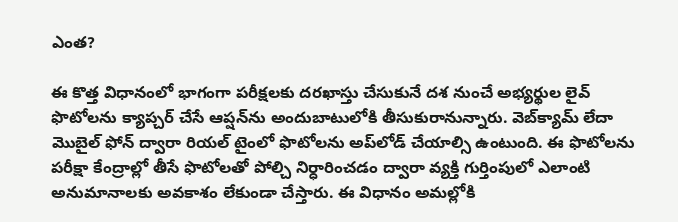ఎంత?

ఈ కొత్త విధానంలో భాగంగా పరీక్షలకు దరఖాస్తు చేసుకునే దశ నుంచే అభ్యర్థుల లైవ్‌ ఫొటోలను క్యాప్చర్‌ చేసే ఆప్షన్‌ను అందుబాటులోకి తీసుకురానున్నారు. వెబ్‌క్యామ్‌ లేదా మొబైల్‌ ఫోన్‌ ద్వారా రియల్‌ టైంలో ఫొటోలను అప్‌లోడ్‌ చేయాల్సి ఉంటుంది. ఈ ఫొటోలను పరీక్షా కేంద్రాల్లో తీసే ఫొటోలతో పోల్చి నిర్ధారించడం ద్వారా వ్యక్తి గుర్తింపులో ఎలాంటి అనుమానాలకు అవకాశం లేకుండా చేస్తారు. ఈ విధానం అమల్లోకి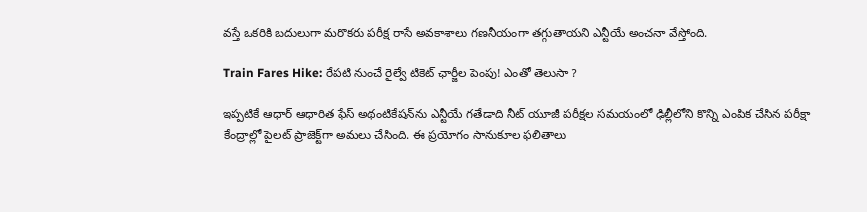వస్తే ఒకరికి బదులుగా మరొకరు పరీక్ష రాసే అవకాశాలు గణనీయంగా తగ్గుతాయని ఎన్టీయే అంచనా వేస్తోంది.

Train Fares Hike: రేపటి నుంచే రైల్వే టికెట్ ఛార్జీల పెంపు! ఎంతో తెలుసా ?

ఇప్పటికే ఆధార్‌ ఆధారిత ఫేస్‌ అథంటికేషన్‌ను ఎన్టీయే గతేడాది నీట్‌ యూజీ పరీక్షల సమయంలో ఢిల్లీలోని కొన్ని ఎంపిక చేసిన పరీక్షా కేంద్రాల్లో పైలట్‌ ప్రాజెక్ట్‌గా అమలు చేసింది. ఈ ప్రయోగం సానుకూల ఫలితాలు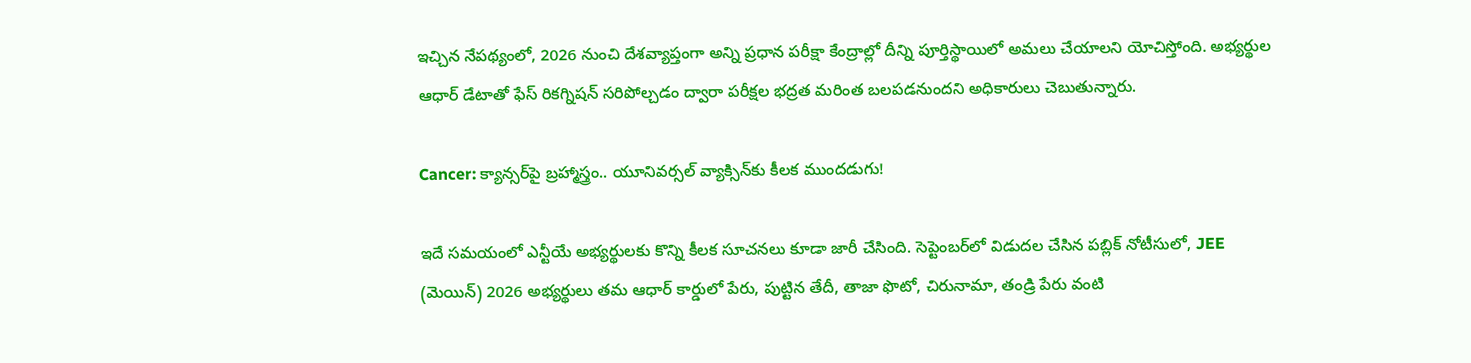ఇచ్చిన నేపథ్యంలో, 2026 నుంచి దేశవ్యాప్తంగా అన్ని ప్రధాన పరీక్షా కేంద్రాల్లో దీన్ని పూర్తిస్థాయిలో అమలు చేయాలని యోచిస్తోంది. అభ్యర్థుల ఆధార్‌ డేటాతో ఫేస్‌ రికగ్నిషన్‌ సరిపోల్చడం ద్వారా పరీక్షల భద్రత మరింత బలపడనుందని అధికారులు చెబుతున్నారు.

Cancer: క్యాన్సర్‌పై బ్రహ్మాస్త్రం.. యూనివర్సల్ వ్యాక్సిన్‌కు కీలక ముందడుగు!

ఇదే సమయంలో ఎన్టీయే అభ్యర్థులకు కొన్ని కీలక సూచనలు కూడా జారీ చేసింది. సెప్టెంబర్‌లో విడుదల చేసిన పబ్లిక్‌ నోటీసులో, JEE (మెయిన్) 2026 అభ్యర్థులు తమ ఆధార్‌ కార్డులో పేరు, పుట్టిన తేదీ, తాజా ఫొటో, చిరునామా, తండ్రి పేరు వంటి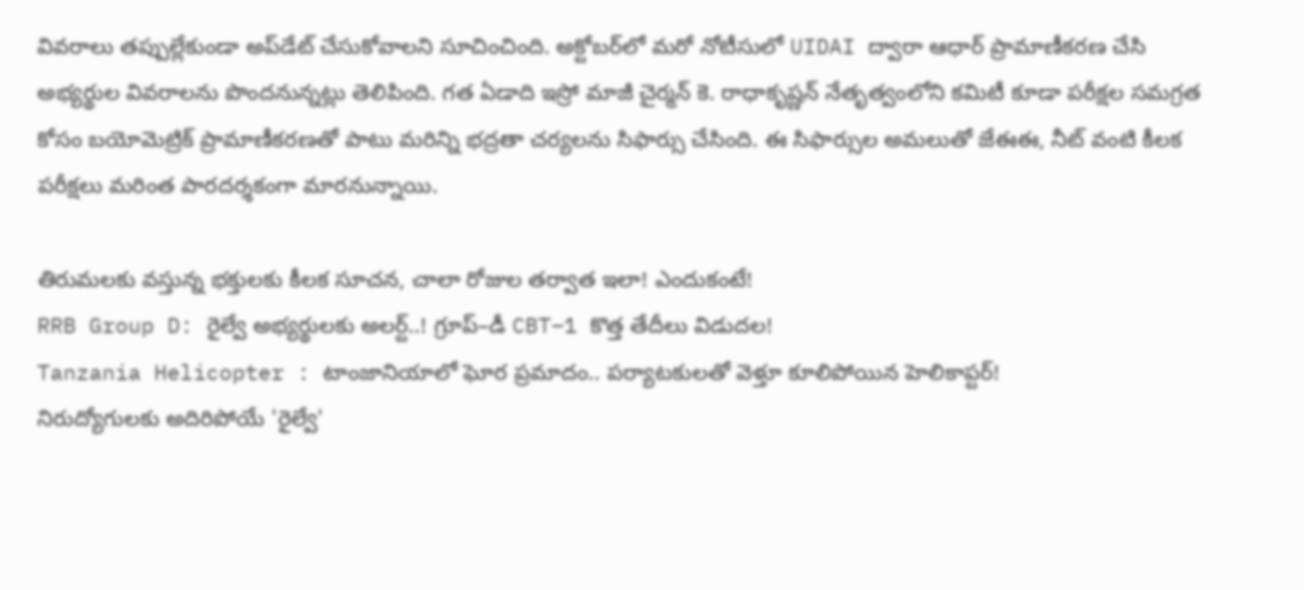వివరాలు తప్పుల్లేకుండా అప్‌డేట్‌ చేసుకోవాలని సూచించింది. అక్టోబర్‌లో మరో నోటీసులో UIDAI ద్వారా ఆధార్‌ ప్రామాణీకరణ చేసి అభ్యర్థుల వివరాలను పొందనున్నట్లు తెలిపింది. గత ఏడాది ఇస్రో మాజీ చైర్మన్‌ కె. రాధాకృష్ణన్‌ నేతృత్వంలోని కమిటీ కూడా పరీక్షల సమగ్రత కోసం బయోమెట్రిక్‌ ప్రామాణీకరణతో పాటు మరిన్ని భద్రతా చర్యలను సిఫార్సు చేసింది. ఈ సిఫార్సుల అమలుతో జేఈఈ, నీట్‌ వంటి కీలక పరీక్షలు మరింత పారదర్శకంగా మారనున్నాయి.

తిరుమలకు వస్తున్న భక్తులకు కీలక సూచన, చాలా రోజుల తర్వాత ఇలా! ఎందుకంటే!
RRB Group D: రైల్వే అభ్యర్థులకు అలర్ట్..! గ్రూప్–డీ CBT–1 కొత్త తేదీలు విడుదల!
Tanzania Helicopter : టాంజానియాలో ఘోర ప్రమాదం.. పర్యాటకులతో వెళ్తూ కూలిపోయిన హెలికాప్టర్!
నిరుద్యోగులకు అదిరిపోయే 'రైల్వే'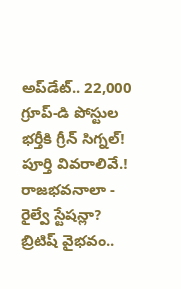అప్‌డేట్.. 22,000 గ్రూప్-డి పోస్టుల భర్తీకి గ్రీన్ సిగ్నల్! పూర్తి వివరాలివే.!
రాజభవనాలా - రైల్వే స్టేషన్లా? బ్రిటిష్ వైభవం..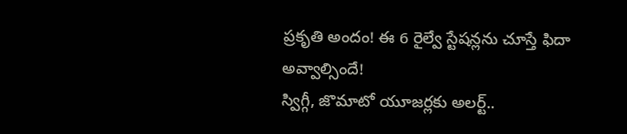ప్రకృతి అందం! ఈ 6 రైల్వే స్టేషన్లను చూస్తే ఫిదా అవ్వాల్సిందే!
స్విగ్గీ, జొమాటో యూజర్లకు అలర్ట్..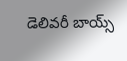డెలివరీ బాయ్స్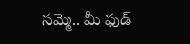సమ్మె.. మీ ఫుడ్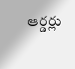ఆర్డర్లు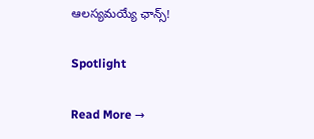ఆలస్యమయ్యే ఛాన్స్!

Spotlight

Read More →